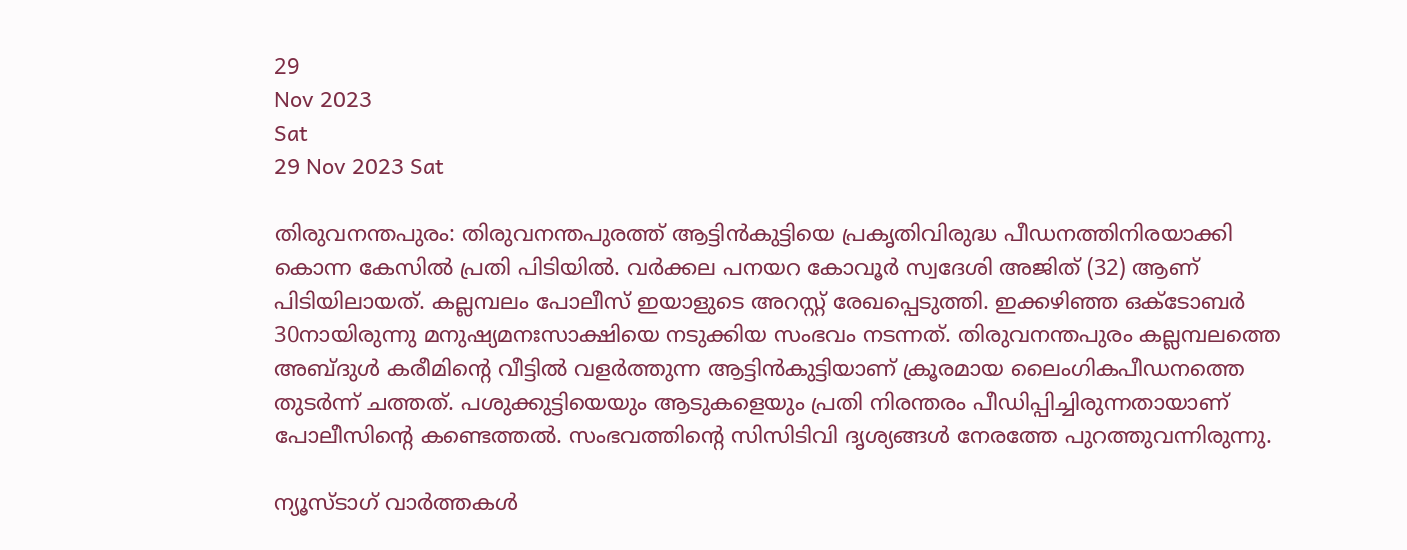29
Nov 2023
Sat
29 Nov 2023 Sat

തിരുവനന്തപുരം: തിരുവനന്തപുരത്ത് ആട്ടിന്‍കുട്ടിയെ പ്രകൃതിവിരുദ്ധ പീഡനത്തിനിരയാക്കി കൊന്ന കേസില്‍ പ്രതി പിടിയില്‍. വര്‍ക്കല പനയറ കോവൂര്‍ സ്വദേശി അജിത് (32) ആണ് പിടിയിലായത്. കല്ലമ്പലം പോലീസ് ഇയാളുടെ അറസ്റ്റ് രേഖപ്പെടുത്തി. ഇക്കഴിഞ്ഞ ഒക്ടോബര്‍ 30നായിരുന്നു മനുഷ്യമനഃസാക്ഷിയെ നടുക്കിയ സംഭവം നടന്നത്. തിരുവനന്തപുരം കല്ലമ്പലത്തെ അബ്ദുള്‍ കരീമിന്റെ വീട്ടില്‍ വളര്‍ത്തുന്ന ആട്ടിന്‍കുട്ടിയാണ് ക്രൂരമായ ലൈംഗികപീഡനത്തെ തുടര്‍ന്ന് ചത്തത്. പശുക്കുട്ടിയെയും ആടുകളെയും പ്രതി നിരന്തരം പീഡിപ്പിച്ചിരുന്നതായാണ് പോലീസിന്റെ കണ്ടെത്തല്‍. സംഭവത്തിന്റെ സിസിടിവി ദൃശ്യങ്ങള്‍ നേരത്തേ പുറത്തുവന്നിരുന്നു.

ന്യൂസ്ടാഗ് വാര്‍ത്തകള്‍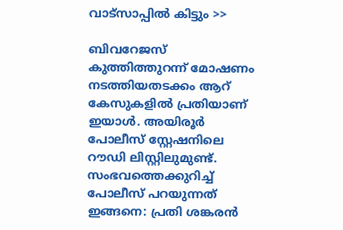വാട്‌സാപ്പില്‍ കിട്ടും >>

ബിവറേജസ് കുത്തിത്തുറന്ന് മോഷണം നടത്തിയതടക്കം ആറ് കേസുകളില്‍ പ്രതിയാണ് ഇയാള്‍. അയിരൂര്‍ പോലീസ് സ്റ്റേഷനിലെ റൗഡി ലിസ്റ്റിലുമുണ്ട്. സംഭവത്തെക്കുറിച്ച് പോലീസ് പറയുന്നത് ഇങ്ങനെ: പ്രതി ശങ്കരന്‍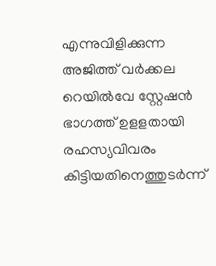എന്നുവിളിക്കുന്ന അജിത്ത് വര്‍ക്കല റെയില്‍വേ സ്റ്റേഷന്‍ ഭാഗത്ത് ഉളളതായി രഹസ്യവിവരം കിട്ടിയതിനെത്തുടര്‍ന്ന്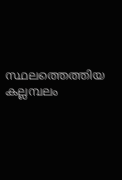സ്ഥലത്തെത്തിയ കല്ലമ്പലം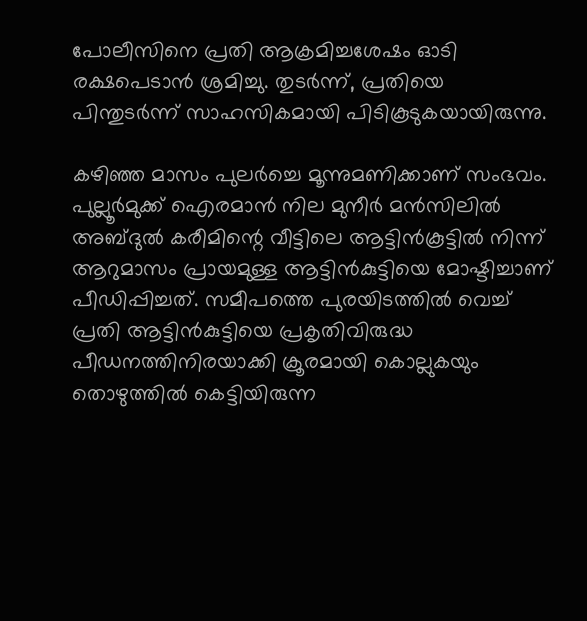പോലീസിനെ പ്രതി ആക്രമിച്ചശേഷം ഓടി രക്ഷപെടാന്‍ ശ്രമിച്ചു. തുടര്‍ന്ന്, പ്രതിയെ പിന്തുടര്‍ന്ന് സാഹസികമായി പിടികൂടുകയായിരുന്നു.

കഴിഞ്ഞ മാസം പുലര്‍ച്ചെ മൂന്നുമണിക്കാണ് സംഭവം. പുല്ലൂര്‍മുക്ക് ഐരമാന്‍ നില മുനീര്‍ മന്‍സിലില്‍ അബ്ദുല്‍ കരീമിന്റെ വീട്ടിലെ ആട്ടിന്‍കൂട്ടില്‍ നിന്ന് ആറുമാസം പ്രായമുള്ള ആട്ടിന്‍കുട്ടിയെ മോഷ്ടിച്ചാണ് പീഡിപ്പിച്ചത്. സമീപത്തെ പുരയിടത്തില്‍ വെച്ച് പ്രതി ആട്ടിന്‍കുട്ടിയെ പ്രകൃതിവിരുദ്ധ പീഡനത്തിനിരയാക്കി ക്രൂരമായി കൊല്ലുകയും തൊഴുത്തില്‍ കെട്ടിയിരുന്ന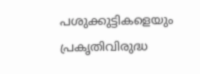പശുക്കുട്ടികളെയും പ്രകൃതിവിരുദ്ധ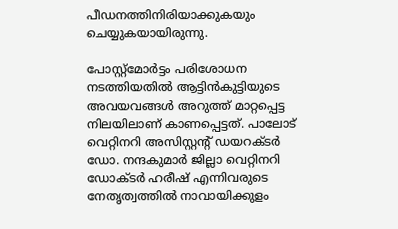പീഡനത്തിനിരിയാക്കുകയും ചെയ്യുകയായിരുന്നു.

പോസ്റ്റ്മോര്‍ട്ടം പരിശോധന നടത്തിയതില്‍ ആട്ടിന്‍കുട്ടിയുടെ അവയവങ്ങള്‍ അറുത്ത് മാറ്റപ്പെട്ട നിലയിലാണ് കാണപ്പെട്ടത്. പാലോട് വെറ്റിനറി അസിസ്റ്റന്റ് ഡയറക്ടര്‍ ഡോ. നന്ദകുമാര്‍ ജില്ലാ വെറ്റിനറി ഡോക്ടര്‍ ഹരീഷ് എന്നിവരുടെ നേതൃത്വത്തില്‍ നാവായിക്കുളം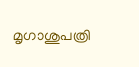മൃഗാശുപത്രി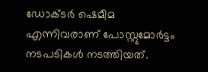ഡോക്ടര്‍ ഷെമീമ എന്നിവരാണ് പോസ്റ്റുമോര്‍ട്ടം നടപടികള്‍ നടത്തിയത്.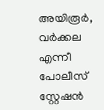അയിരൂര്‍, വര്‍ക്കല എന്നീ പോലീസ് സ്റ്റേഷന്‍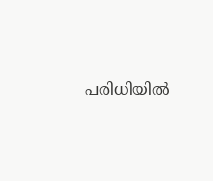പരിധിയില്‍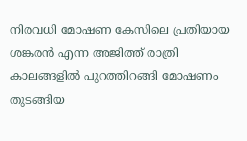നിരവധി മോഷണ കേസിലെ പ്രതിയായ ശങ്കരന്‍ എന്ന അജിത്ത് രാത്രി കാലങ്ങളില്‍ പുറത്തിറങ്ങി മോഷണം തുടങ്ങിയ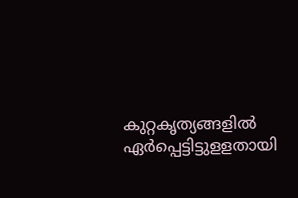കുറ്റകൃത്യങ്ങളില്‍ ഏര്‍പ്പെട്ടിട്ടുളളതായി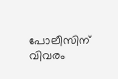പോലീസിന് വിവരം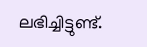ലഭിച്ചിട്ടുണ്ട്.